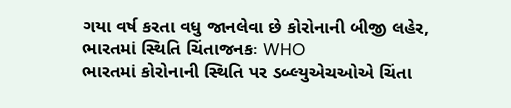ગયા વર્ષ કરતા વધુ જાનલેવા છે કોરોનાની બીજી લહેર, ભારતમાં સ્થિતિ ચિંતાજનકઃ WHO
ભારતમાં કોરોનાની સ્થિતિ પર ડબ્લ્યુએચઓએ ચિંતા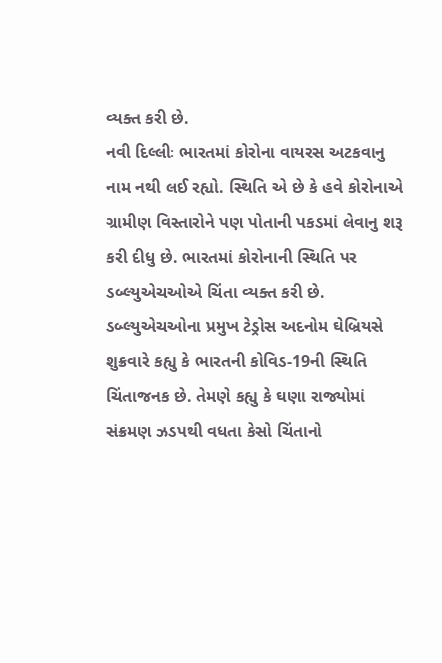વ્યક્ત કરી છે.
નવી દિલ્લીઃ ભારતમાં કોરોના વાયરસ અટકવાનુ નામ નથી લઈ રહ્યો. સ્થિતિ એ છે કે હવે કોરોનાએ ગ્રામીણ વિસ્તારોને પણ પોતાની પકડમાં લેવાનુ શરૂ કરી દીધુ છે. ભારતમાં કોરોનાની સ્થિતિ પર ડબ્લ્યુએચઓએ ચિંતા વ્યક્ત કરી છે. ડબ્લ્યુએચઓના પ્રમુખ ટેડ્રોસ અદનોમ ઘેબ્રિયસે શુક્રવારે કહ્યુ કે ભારતની કોવિડ-19ની સ્થિતિ ચિંતાજનક છે. તેમણે કહ્યુ કે ઘણા રાજ્યોમાં સંક્રમણ ઝડપથી વધતા કેસો ચિંતાનો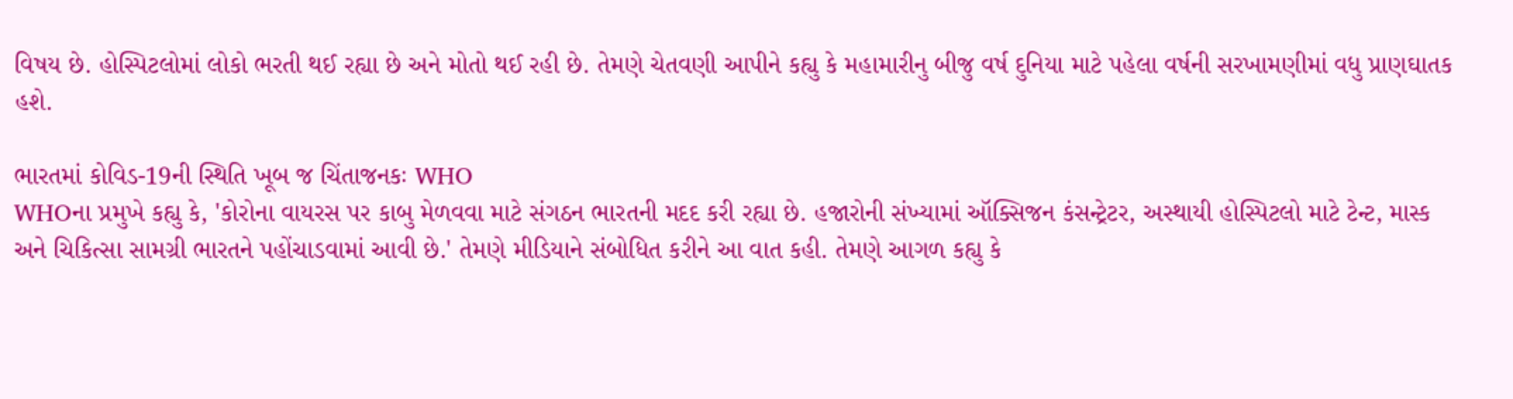વિષય છે. હોસ્પિટલોમાં લોકો ભરતી થઈ રહ્યા છે અને મોતો થઈ રહી છે. તેમણે ચેતવણી આપીને કહ્યુ કે મહામારીનુ બીજુ વર્ષ દુનિયા માટે પહેલા વર્ષની સરખામણીમાં વધુ પ્રાણઘાતક હશે.

ભારતમાં કોવિડ-19ની સ્થિતિ ખૂબ જ ચિંતાજનકઃ WHO
WHOના પ્રમુખે કહ્યુ કે, 'કોરોના વાયરસ પર કાબુ મેળવવા માટે સંગઠન ભારતની મદદ કરી રહ્યા છે. હજારોની સંખ્યામાં ઑક્સિજન કંસન્ટ્રેટર, અસ્થાયી હોસ્પિટલો માટે ટેન્ટ, માસ્ક અને ચિકિત્સા સામગ્રી ભારતને પહોંચાડવામાં આવી છે.' તેમણે મીડિયાને સંબોધિત કરીને આ વાત કહી. તેમણે આગળ કહ્યુ કે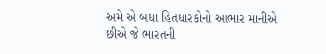અમે એ બધા હિતધારકોનો આભાર માનીએ છીએ જે ભારતની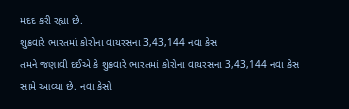મદદ કરી રહ્યા છે.
શુક્રવારે ભારતમાં કોરોના વાયરસના 3,43,144 નવા કેસ
તમને જણાવી દઈએ કે શુક્રવારે ભારતમાં કોરોના વાયરસના 3,43,144 નવા કેસ સામે આવ્યા છે. નવા કેસો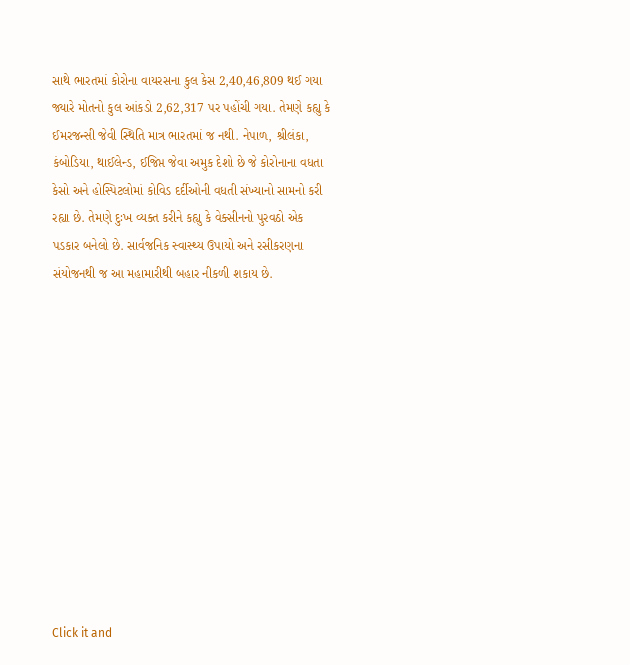સાથે ભારતમાં કોરોના વાયરસના કુલ કેસ 2,40,46,809 થઈ ગયા જ્યારે મોતનો કુલ આંકડો 2,62,317 પર પહોંચી ગયા. તેમણે કહ્યુ કે ઈમરજન્સી જેવી સ્થિતિ માત્ર ભારતમાં જ નથી. નેપાળ, શ્રીલંકા, કંબોડિયા, થાઈલેન્ડ, ઈજિપ્ત જેવા અમુક દેશો છે જે કોરોનાના વધતા કેસો અને હોસ્પિટલોમાં કોવિડ દર્દીઓની વધતી સંખ્યાનો સામનો કરી રહ્યા છે. તેમણે દુઃખ વ્યક્ત કરીને કહ્યુ કે વેક્સીનનો પુરવઠો એક પડકાર બનેલો છે. સાર્વજનિક સ્વાસ્થ્ય ઉપાયો અને રસીકરણના સંયોજનથી જ આ મહામારીથી બહાર નીકળી શકાય છે.












Click it and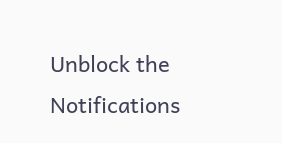Unblock the Notifications